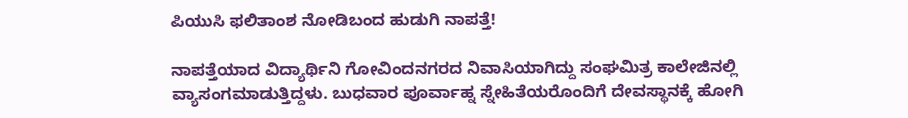ಪಿಯುಸಿ ಫಲಿತಾಂಶ ನೋಡಿಬಂದ ಹುಡುಗಿ ನಾಪತ್ತೆ!

ನಾಪತ್ತೆಯಾದ ವಿದ್ಯಾರ್ಥಿನಿ ಗೋವಿಂದನಗರದ ನಿವಾಸಿಯಾಗಿದ್ದು ಸಂಘಮಿತ್ರ ಕಾಲೇಜಿನಲ್ಲಿ ವ್ಯಾಸಂಗಮಾಡುತ್ತಿದ್ದಳು. ಬುಧವಾರ ಪೂರ್ವಾಹ್ನ ಸ್ನೇಹಿತೆಯರೊಂದಿಗೆ ದೇವಸ್ಥಾನಕ್ಕೆ ಹೋಗಿ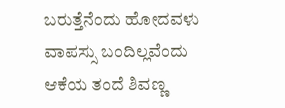ಬರುತ್ತೆನೆಂದು ಹೋದವಳು ವಾಪಸ್ಸು ಬಂದಿಲ್ಲವೆಂದು ಆಕೆಯ ತಂದೆ ಶಿವಣ್ಣ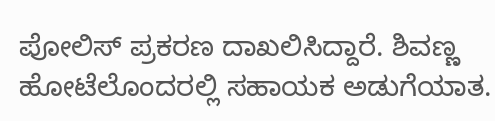ಪೋಲಿಸ್ ಪ್ರಕರಣ ದಾಖಲಿಸಿದ್ದಾರೆ. ಶಿವಣ್ಣ ಹೋಟೆಲೊಂದರಲ್ಲಿ ಸಹಾಯಕ ಅಡುಗೆಯಾತ.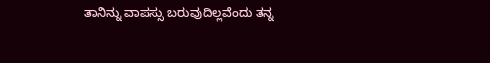ತಾನಿನ್ನು ವಾಪಸ್ಸು ಬರುವುದಿಲ್ಲವೆಂದು ತನ್ನ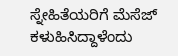ಸ್ನೇಹಿತೆಯರಿಗೆ ಮೆಸೆಜ್ ಕಳುಹಿಸಿದ್ದಾಳೆಂದು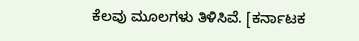ಕೆಲವು ಮೂಲಗಳು ತಿಳಿಸಿವೆ. [ಕರ್ನಾಟಕ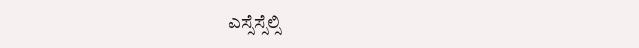ಎಸ್ಸೆಸ್ಸೆಲ್ಸಿ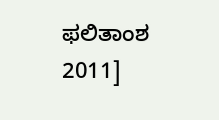ಫಲಿತಾಂಶ 2011]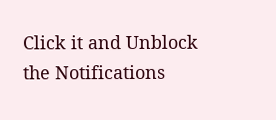Click it and Unblock the Notifications